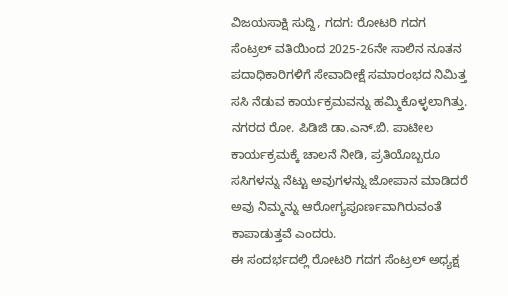ವಿಜಯಸಾಕ್ಷಿ ಸುದ್ದಿ, ಗದಗ: ರೋಟರಿ ಗದಗ ಸೆಂಟ್ರಲ್ ವತಿಯಿಂದ 2025-26ನೇ ಸಾಲಿನ ನೂತನ ಪದಾಧಿಕಾರಿಗಳಿಗೆ ಸೇವಾದೀಕ್ಷೆ ಸಮಾರಂಭದ ನಿಮಿತ್ತ ಸಸಿ ನೆಡುವ ಕಾರ್ಯಕ್ರಮವನ್ನು ಹಮ್ಮಿಕೊಳ್ಳಲಾಗಿತ್ತು.
ನಗರದ ರೋ. ಪಿಡಿಜಿ ಡಾ.ಎನ್.ಬಿ. ಪಾಟೀಲ ಕಾರ್ಯಕ್ರಮಕ್ಕೆ ಚಾಲನೆ ನೀಡಿ, ಪ್ರತಿಯೊಬ್ಬರೂ ಸಸಿಗಳನ್ನು ನೆಟ್ಟು ಅವುಗಳನ್ನು ಜೋಪಾನ ಮಾಡಿದರೆ ಅವು ನಿಮ್ಮನ್ನು ಆರೋಗ್ಯಪೂರ್ಣವಾಗಿರುವಂತೆ ಕಾಪಾಡುತ್ತವೆ ಎಂದರು.
ಈ ಸಂದರ್ಭದಲ್ಲಿ ರೋಟರಿ ಗದಗ ಸೆಂಟ್ರಲ್ ಅಧ್ಯಕ್ಷ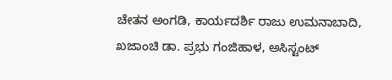ಚೇತನ ಅಂಗಡಿ, ಕಾರ್ಯದರ್ಶಿ ರಾಜು ಉಮನಾಬಾದಿ, ಖಜಾಂಚಿ ಡಾ. ಪ್ರಭು ಗಂಜಿಹಾಳ, ಅಸಿಸ್ಟಂಟ್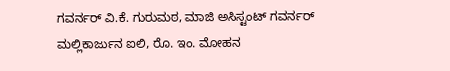ಗವರ್ನರ್ ವಿ.ಕೆ. ಗುರುಮಠ, ಮಾಜಿ ಅಸಿಸ್ಟಂಟ್ ಗವರ್ನರ್ ಮಲ್ಲಿಕಾರ್ಜುನ ಐಲಿ, ರೊ. ಇಂ. ಮೋಹನ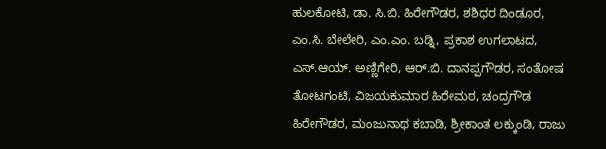ಹುಲಕೋಟಿ, ಡಾ. ಸಿ.ಬಿ. ಹಿರೇಗೌಡರ, ಶಶಿಧರ ದಿಂಡೂರ, ಎಂ.ಸಿ. ಬೇಲೇರಿ, ಎಂ.ಎಂ. ಬಡ್ನಿ, ಪ್ರಕಾಶ ಉಗಲಾಟದ, ಎಸ್.ಆಯ್. ಅಣ್ಣಿಗೇರಿ, ಆರ್.ಬಿ. ದಾನಪ್ಪಗೌಡರ, ಸಂತೋಷ ತೋಟಗಂಟಿ, ವಿಜಯಕುಮಾರ ಹಿರೇಮಠ, ಚಂದ್ರಗೌಡ ಹಿರೇಗೌಡರ, ಮಂಜುನಾಥ ಕಬಾಡಿ, ಶ್ರೀಕಾಂತ ಲಕ್ಕುಂಡಿ, ರಾಜು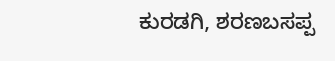ಕುರಡಗಿ, ಶರಣಬಸಪ್ಪ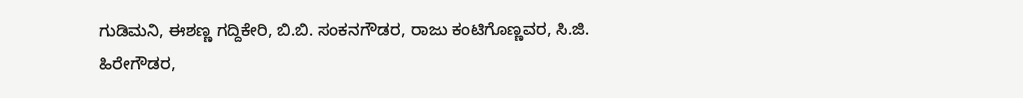ಗುಡಿಮನಿ, ಈಶಣ್ಣ ಗದ್ದಿಕೇರಿ, ಬಿ.ಬಿ. ಸಂಕನಗೌಡರ, ರಾಜು ಕಂಟಿಗೊಣ್ಣವರ, ಸಿ.ಜಿ. ಹಿರೇಗೌಡರ,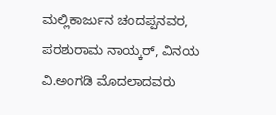ಮಲ್ಲಿಕಾರ್ಜುನ ಚಂದಪ್ಪನವರ, ಪರಶುರಾಮ ನಾಯ್ಕರ್, ವಿನಯ ವಿ.ಅಂಗಡಿ ಮೊದಲಾದವರು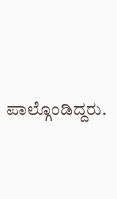ಪಾಲ್ಗೊಂಡಿದ್ದರು.